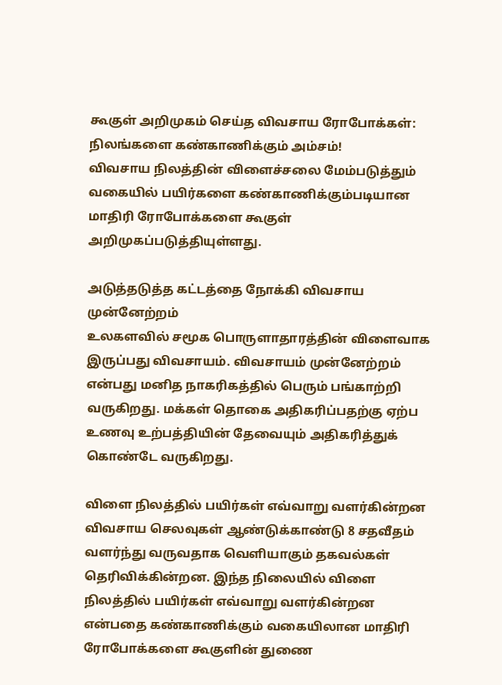கூகுள் அறிமுகம் செய்த விவசாய ரோபோக்கள்: நிலங்களை கண்காணிக்கும் அம்சம்!
விவசாய நிலத்தின் விளைச்சலை மேம்படுத்தும் வகையில் பயிர்களை கண்காணிக்கும்படியான மாதிரி ரோபோக்களை கூகுள் அறிமுகப்படுத்தியுள்ளது.

அடுத்தடுத்த கட்டத்தை நோக்கி விவசாய முன்னேற்றம்
உலகளவில் சமூக பொருளாதாரத்தின் விளைவாக இருப்பது விவசாயம். விவசாயம் முன்னேற்றம் என்பது மனித நாகரிகத்தில் பெரும் பங்காற்றி வருகிறது. மக்கள் தொகை அதிகரிப்பதற்கு ஏற்ப உணவு உற்பத்தியின் தேவையும் அதிகரித்துக் கொண்டே வருகிறது.

விளை நிலத்தில் பயிர்கள் எவ்வாறு வளர்கின்றன
விவசாய செலவுகள் ஆண்டுக்காண்டு 8 சதவீதம் வளர்ந்து வருவதாக வெளியாகும் தகவல்கள் தெரிவிக்கின்றன. இந்த நிலையில் விளை நிலத்தில் பயிர்கள் எவ்வாறு வளர்கின்றன என்பதை கண்காணிக்கும் வகையிலான மாதிரி ரோபோக்களை கூகுளின் துணை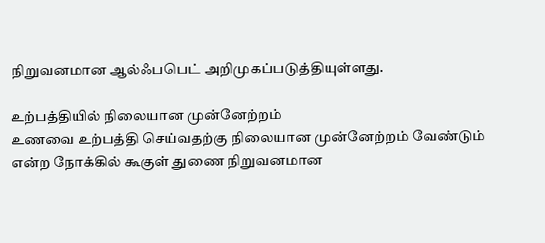நிறுவனமான ஆல்ஃபபெட் அறிமுகப்படுத்தியுள்ளது.

உற்பத்தியில் நிலையான முன்னேற்றம்
உணவை உற்பத்தி செய்வதற்கு நிலையான முன்னேற்றம் வேண்டும் என்ற நோக்கில் கூகுள் துணை நிறுவனமான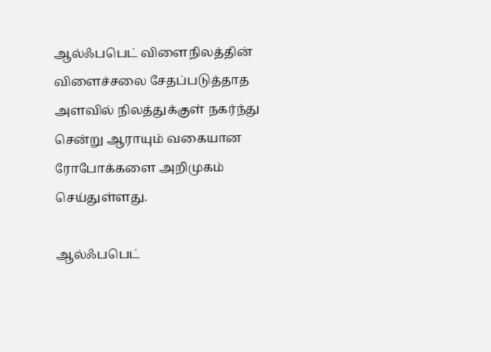ஆல்ஃபபெட் விளைநிலத்தின் விளைச்சலை சேதப்படுத்தாத அளவில் நிலத்துக்குள் நகர்ந்து சென்று ஆராயும் வகையான ரோபோக்களை அறிமுகம் செய்துள்ளது.

ஆல்ஃபபெட்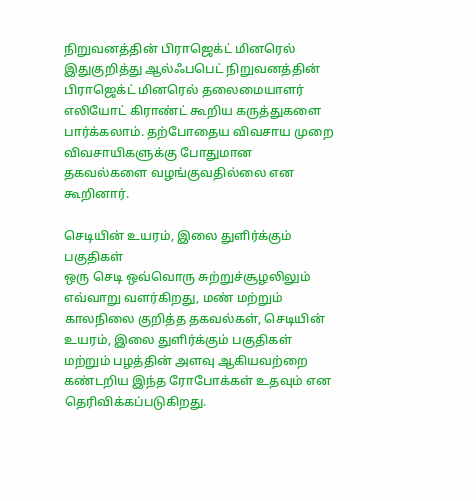நிறுவனத்தின் பிராஜெக்ட் மினரெல்
இதுகுறித்து ஆல்ஃபபெட் நிறுவனத்தின் பிராஜெக்ட் மினரெல் தலைமையாளர் எலியோட் கிராண்ட் கூறிய கருத்துகளை பார்க்கலாம். தற்போதைய விவசாய முறை விவசாயிகளுக்கு போதுமான தகவல்களை வழங்குவதில்லை என கூறினார்.

செடியின் உயரம், இலை துளிர்க்கும் பகுதிகள்
ஒரு செடி ஒவ்வொரு சுற்றுச்சூழலிலும் எவ்வாறு வளர்கிறது, மண் மற்றும் காலநிலை குறித்த தகவல்கள், செடியின் உயரம், இலை துளிர்க்கும் பகுதிகள் மற்றும் பழத்தின் அளவு ஆகியவற்றை கண்டறிய இந்த ரோபோக்கள் உதவும் என தெரிவிக்கப்படுகிறது.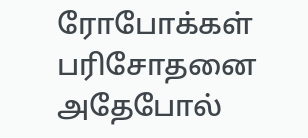ரோபோக்கள் பரிசோதனை
அதேபோல்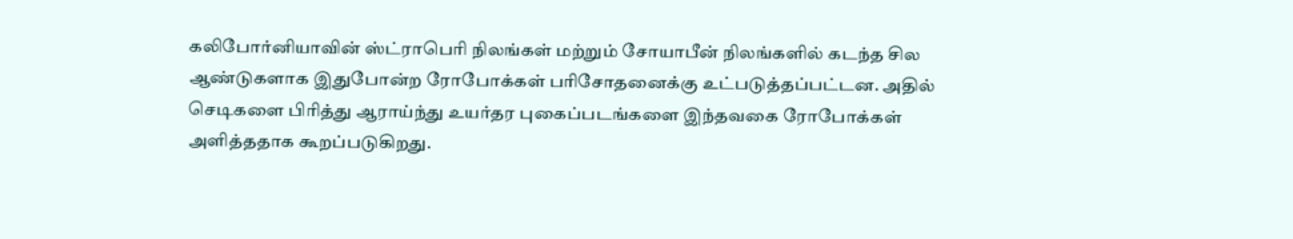கலிபோர்னியாவின் ஸ்ட்ராபெரி நிலங்கள் மற்றும் சோயாபீன் நிலங்களில் கடந்த சில ஆண்டுகளாக இதுபோன்ற ரோபோக்கள் பரிசோதனைக்கு உட்படுத்தப்பட்டன. அதில் செடிகளை பிரித்து ஆராய்ந்து உயர்தர புகைப்படங்களை இந்தவகை ரோபோக்கள் அளித்ததாக கூறப்படுகிறது.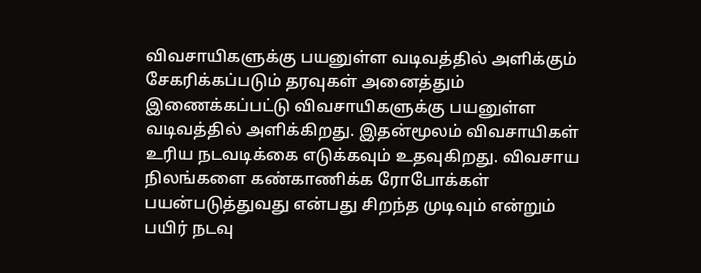விவசாயிகளுக்கு பயனுள்ள வடிவத்தில் அளிக்கும்
சேகரிக்கப்படும் தரவுகள் அனைத்தும் இணைக்கப்பட்டு விவசாயிகளுக்கு பயனுள்ள வடிவத்தில் அளிக்கிறது. இதன்மூலம் விவசாயிகள் உரிய நடவடிக்கை எடுக்கவும் உதவுகிறது. விவசாய நிலங்களை கண்காணிக்க ரோபோக்கள் பயன்படுத்துவது என்பது சிறந்த முடிவும் என்றும் பயிர் நடவு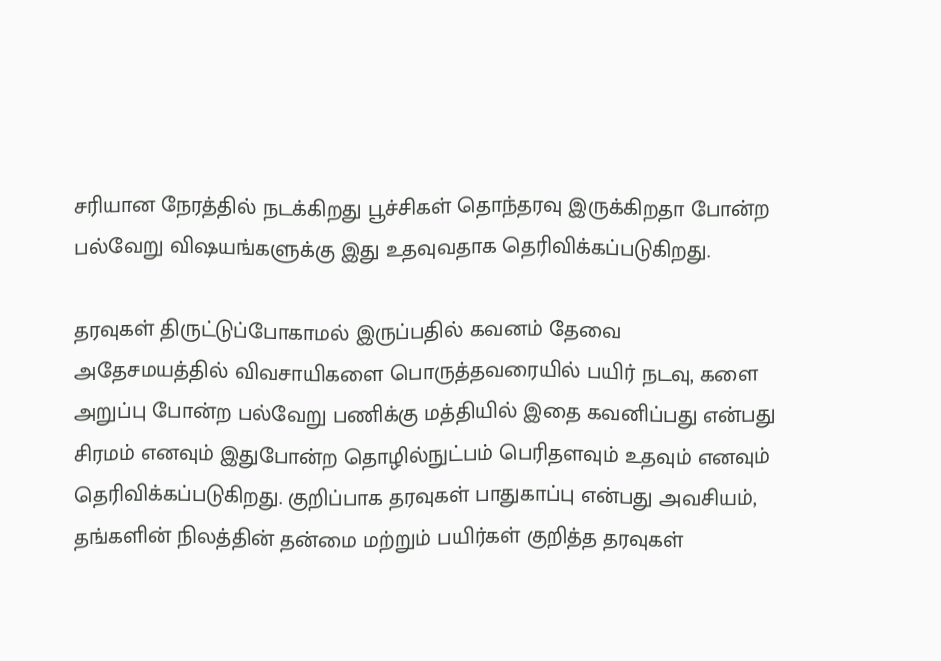சரியான நேரத்தில் நடக்கிறது பூச்சிகள் தொந்தரவு இருக்கிறதா போன்ற பல்வேறு விஷயங்களுக்கு இது உதவுவதாக தெரிவிக்கப்படுகிறது.

தரவுகள் திருட்டுப்போகாமல் இருப்பதில் கவனம் தேவை
அதேசமயத்தில் விவசாயிகளை பொருத்தவரையில் பயிர் நடவு, களை அறுப்பு போன்ற பல்வேறு பணிக்கு மத்தியில் இதை கவனிப்பது என்பது சிரமம் எனவும் இதுபோன்ற தொழில்நுட்பம் பெரிதளவும் உதவும் எனவும் தெரிவிக்கப்படுகிறது. குறிப்பாக தரவுகள் பாதுகாப்பு என்பது அவசியம், தங்களின் நிலத்தின் தன்மை மற்றும் பயிர்கள் குறித்த தரவுகள்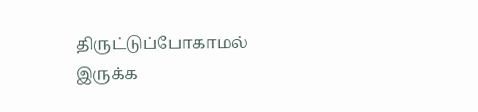திருட்டுப்போகாமல் இருக்க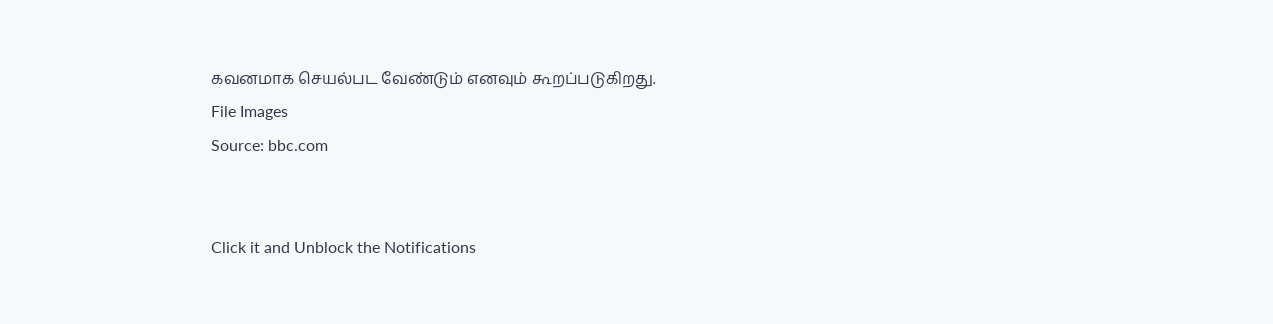கவனமாக செயல்பட வேண்டும் எனவும் கூறப்படுகிறது.
File Images
Source: bbc.com


Click it and Unblock the Notifications